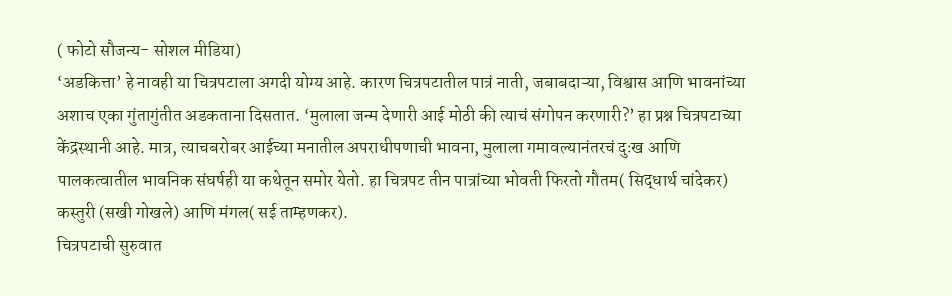( फोटो सौजन्य- सोशल मीडिया)
‘अडकित्ता’ हे नावही या चित्रपटाला अगदी योग्य आहे. कारण चित्रपटातील पात्रं नाती, जबाबदाऱ्या, विश्वास आणि भावनांच्या अशाच एका गुंतागुंतीत अडकताना दिसतात. ‘मुलाला जन्म देणारी आई मोठी की त्याचं संगोपन करणारी?’ हा प्रश्न चित्रपटाच्या केंद्रस्थानी आहे. मात्र, त्याचबरोबर आईच्या मनातील अपराधीपणाची भावना, मुलाला गमावल्यानंतरचं दुःख आणि पालकत्वातील भावनिक संघर्षही या कथेतून समोर येतो. हा चित्रपट तीन पात्रांच्या भोवती फिरतो गौतम( सिद्धार्थ चांदेकर) कस्तुरी (सखी गोखले) आणि मंगल( सई ताम्हणकर).
चित्रपटाची सुरुवात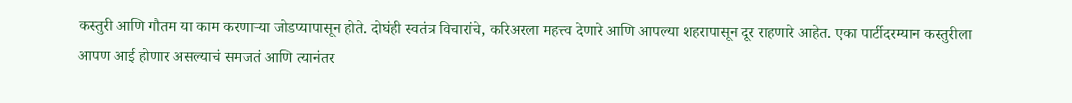कस्तुरी आणि गौतम या काम करणाऱ्या जोडप्यापासून होते. दोघंही स्वतंत्र विचारांचे, करिअरला महत्त्व देणारे आणि आपल्या शहरापासून दूर राहणारे आहेत. एका पार्टीदरम्यान कस्तुरीला आपण आई होणार असल्याचं समजतं आणि त्यानंतर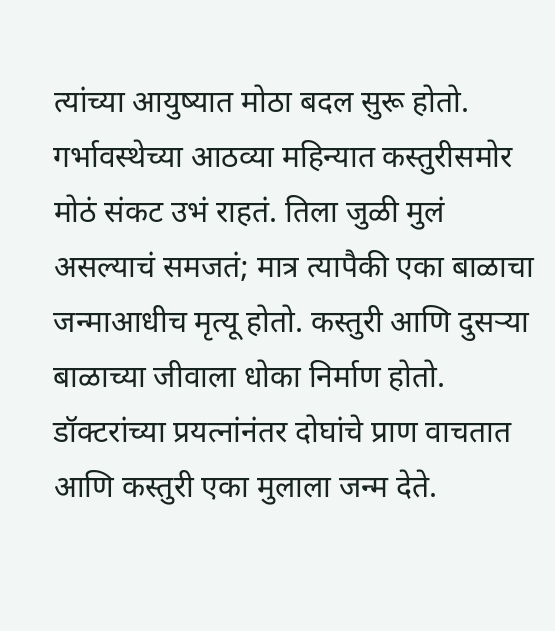त्यांच्या आयुष्यात मोठा बदल सुरू होतो.
गर्भावस्थेच्या आठव्या महिन्यात कस्तुरीसमोर मोठं संकट उभं राहतं. तिला जुळी मुलं असल्याचं समजतं; मात्र त्यापैकी एका बाळाचा जन्माआधीच मृत्यू होतो. कस्तुरी आणि दुसऱ्या बाळाच्या जीवाला धोका निर्माण होतो. डॉक्टरांच्या प्रयत्नांनंतर दोघांचे प्राण वाचतात आणि कस्तुरी एका मुलाला जन्म देते.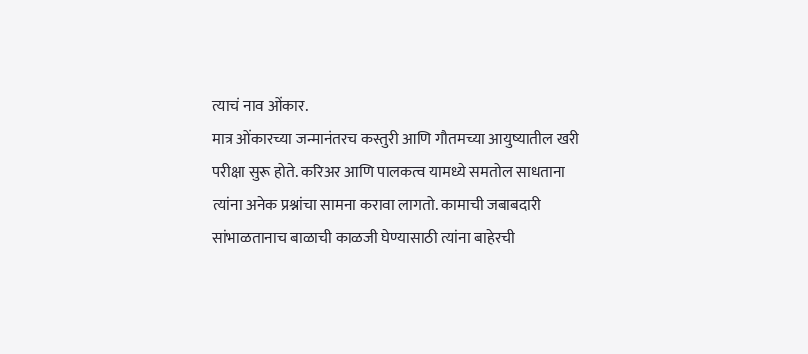त्याचं नाव ओंकार.
मात्र ओंकारच्या जन्मानंतरच कस्तुरी आणि गौतमच्या आयुष्यातील खरी परीक्षा सुरू होते. करिअर आणि पालकत्व यामध्ये समतोल साधताना त्यांना अनेक प्रश्नांचा सामना करावा लागतो. कामाची जबाबदारी सांभाळतानाच बाळाची काळजी घेण्यासाठी त्यांना बाहेरची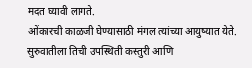मदत घ्यावी लागते.
ओंकारची काळजी घेण्यासाठी मंगल त्यांच्या आयुष्यात येते. सुरुवातीला तिची उपस्थिती कस्तुरी आणि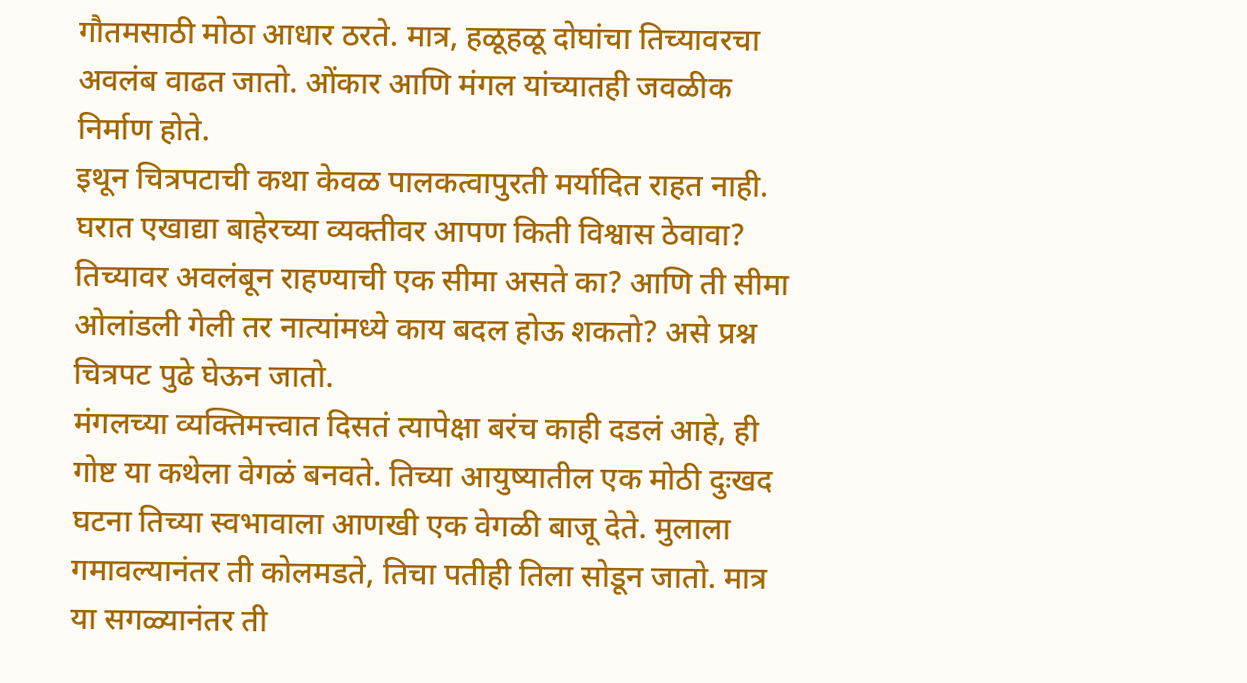गौतमसाठी मोठा आधार ठरते. मात्र, हळूहळू दोघांचा तिच्यावरचा अवलंब वाढत जातो. ओंकार आणि मंगल यांच्यातही जवळीक निर्माण होते.
इथून चित्रपटाची कथा केवळ पालकत्वापुरती मर्यादित राहत नाही. घरात एखाद्या बाहेरच्या व्यक्तीवर आपण किती विश्वास ठेवावा? तिच्यावर अवलंबून राहण्याची एक सीमा असते का? आणि ती सीमा ओलांडली गेली तर नात्यांमध्ये काय बदल होऊ शकतो? असे प्रश्न चित्रपट पुढे घेऊन जातो.
मंगलच्या व्यक्तिमत्त्वात दिसतं त्यापेक्षा बरंच काही दडलं आहे, ही गोष्ट या कथेला वेगळं बनवते. तिच्या आयुष्यातील एक मोठी दुःखद घटना तिच्या स्वभावाला आणखी एक वेगळी बाजू देते. मुलाला गमावल्यानंतर ती कोलमडते, तिचा पतीही तिला सोडून जातो. मात्र या सगळ्यानंतर ती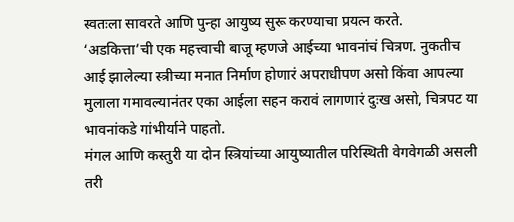स्वतःला सावरते आणि पुन्हा आयुष्य सुरू करण्याचा प्रयत्न करते.
‘अडकित्ता’ची एक महत्त्वाची बाजू म्हणजे आईच्या भावनांचं चित्रण. नुकतीच आई झालेल्या स्त्रीच्या मनात निर्माण होणारं अपराधीपण असो किंवा आपल्या मुलाला गमावल्यानंतर एका आईला सहन करावं लागणारं दुःख असो, चित्रपट या भावनांकडे गांभीर्याने पाहतो.
मंगल आणि कस्तुरी या दोन स्त्रियांच्या आयुष्यातील परिस्थिती वेगवेगळी असली तरी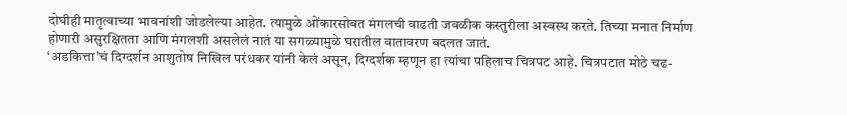दोघीही मातृत्वाच्या भावनांशी जोडलेल्या आहेत. त्यामुळे ओंकारसोबत मंगलची वाढती जवळीक कस्तुरीला अस्वस्थ करते. तिच्या मनात निर्माण होणारी असुरक्षितता आणि मंगलशी असलेलं नातं या सगळ्यामुळे घरातील वातावरण बदलत जातं.
‘अडकित्ता’चं दिग्दर्शन आशुतोष निखिल परंधकर यांनी केलं असून, दिग्दर्शक म्हणून हा त्यांचा पहिलाच चित्रपट आहे. चित्रपटात मोठे चढ-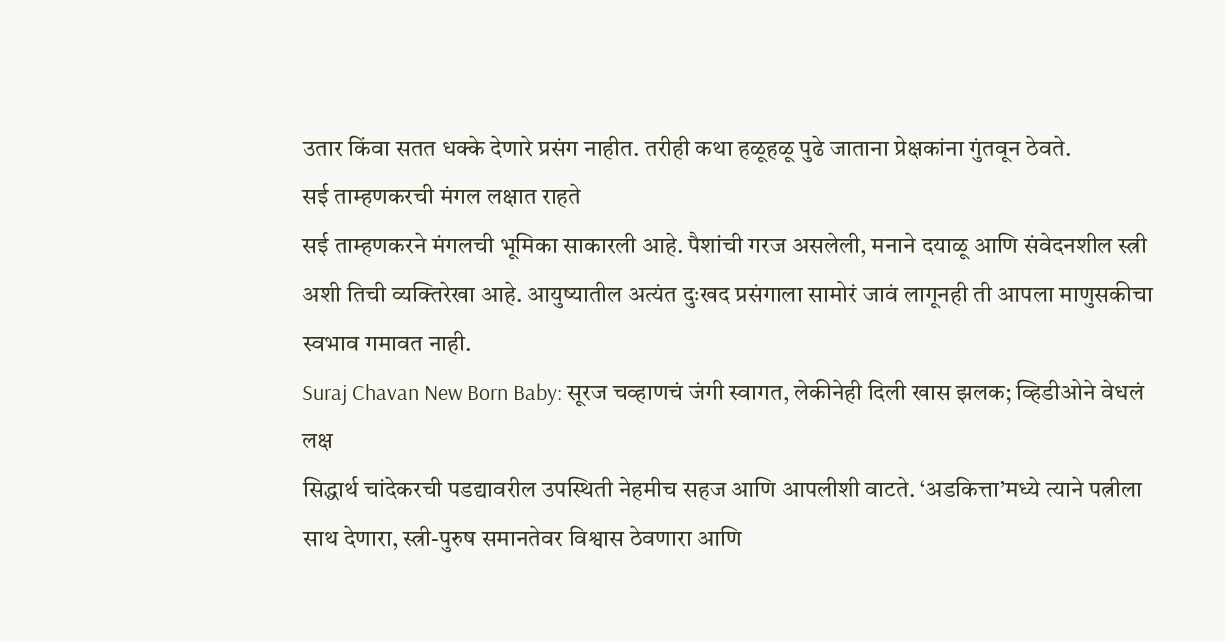उतार किंवा सतत धक्के देणारे प्रसंग नाहीत. तरीही कथा हळूहळू पुढे जाताना प्रेक्षकांना गुंतवून ठेवते.
सई ताम्हणकरची मंगल लक्षात राहते
सई ताम्हणकरने मंगलची भूमिका साकारली आहे. पैशांची गरज असलेली, मनाने दयाळू आणि संवेदनशील स्त्री अशी तिची व्यक्तिरेखा आहे. आयुष्यातील अत्यंत दुःखद प्रसंगाला सामोरं जावं लागूनही ती आपला माणुसकीचा स्वभाव गमावत नाही.
Suraj Chavan New Born Baby: सूरज चव्हाणचं जंगी स्वागत, लेकीनेही दिली खास झलक; व्हिडीओने वेधलं लक्ष
सिद्धार्थ चांदेकरची पडद्यावरील उपस्थिती नेहमीच सहज आणि आपलीशी वाटते. ‘अडकित्ता’मध्ये त्याने पत्नीला साथ देणारा, स्त्री-पुरुष समानतेवर विश्वास ठेवणारा आणि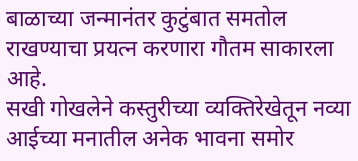बाळाच्या जन्मानंतर कुटुंबात समतोल राखण्याचा प्रयत्न करणारा गौतम साकारला आहे.
सखी गोखलेने कस्तुरीच्या व्यक्तिरेखेतून नव्या आईच्या मनातील अनेक भावना समोर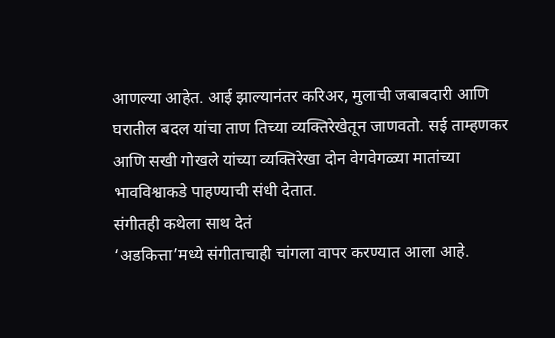आणल्या आहेत. आई झाल्यानंतर करिअर, मुलाची जबाबदारी आणि घरातील बदल यांचा ताण तिच्या व्यक्तिरेखेतून जाणवतो. सई ताम्हणकर आणि सखी गोखले यांच्या व्यक्तिरेखा दोन वेगवेगळ्या मातांच्या भावविश्वाकडे पाहण्याची संधी देतात.
संगीतही कथेला साथ देतं
‘अडकित्ता’मध्ये संगीताचाही चांगला वापर करण्यात आला आहे.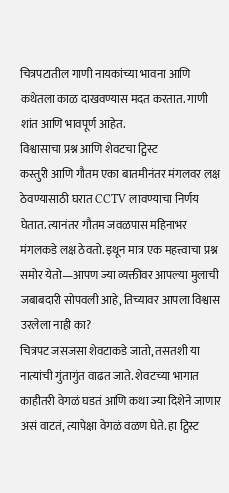चित्रपटातील गाणी नायकांच्या भावना आणि कथेतला काळ दाखवण्यास मदत करतात. गाणी शांत आणि भावपूर्ण आहेत.
विश्वासाचा प्रश्न आणि शेवटचा ट्विस्ट
कस्तुरी आणि गौतम एका बातमीनंतर मंगलवर लक्ष ठेवण्यासाठी घरात CCTV लावण्याचा निर्णय घेतात. त्यानंतर गौतम जवळपास महिनाभर मंगलकडे लक्ष ठेवतो. इथून मात्र एक महत्त्वाचा प्रश्न समोर येतो—आपण ज्या व्यक्तीवर आपल्या मुलाची जबाबदारी सोपवली आहे, तिच्यावर आपला विश्वास उरलेला नाही का?
चित्रपट जसजसा शेवटाकडे जातो, तसतशी या नात्यांची गुंतागुंत वाढत जाते. शेवटच्या भागात काहीतरी वेगळं घडतं आणि कथा ज्या दिशेने जाणार असं वाटतं, त्यापेक्षा वेगळं वळण घेते. हा ट्विस्ट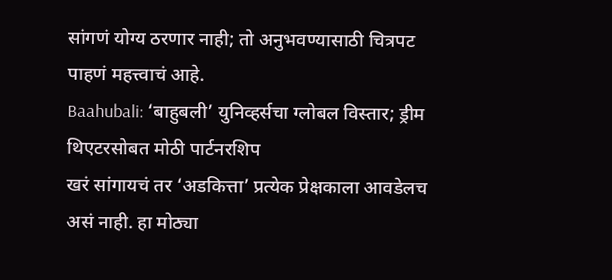सांगणं योग्य ठरणार नाही; तो अनुभवण्यासाठी चित्रपट पाहणं महत्त्वाचं आहे.
Baahubali: ‘बाहुबली’ युनिव्हर्सचा ग्लोबल विस्तार; ड्रीम थिएटरसोबत मोठी पार्टनरशिप
खरं सांगायचं तर ‘अडकित्ता’ प्रत्येक प्रेक्षकाला आवडेलच असं नाही. हा मोठ्या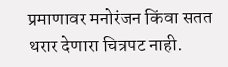प्रमाणावर मनोरंजन किंवा सतत थरार देणारा चित्रपट नाही.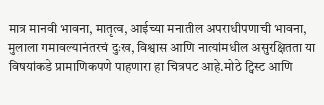मात्र मानवी भावना, मातृत्व, आईच्या मनातील अपराधीपणाची भावना, मुलाला गमावल्यानंतरचं दुःख, विश्वास आणि नात्यांमधील असुरक्षितता या विषयांकडे प्रामाणिकपणे पाहणारा हा चित्रपट आहे.मोठे ट्विस्ट आणि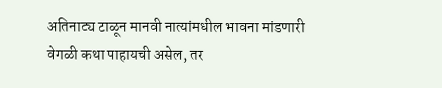अतिनाट्य टाळून मानवी नात्यांमधील भावना मांडणारी वेगळी कथा पाहायची असेल, तर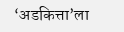‘अडकित्ता’ला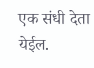एक संधी देता येईल.